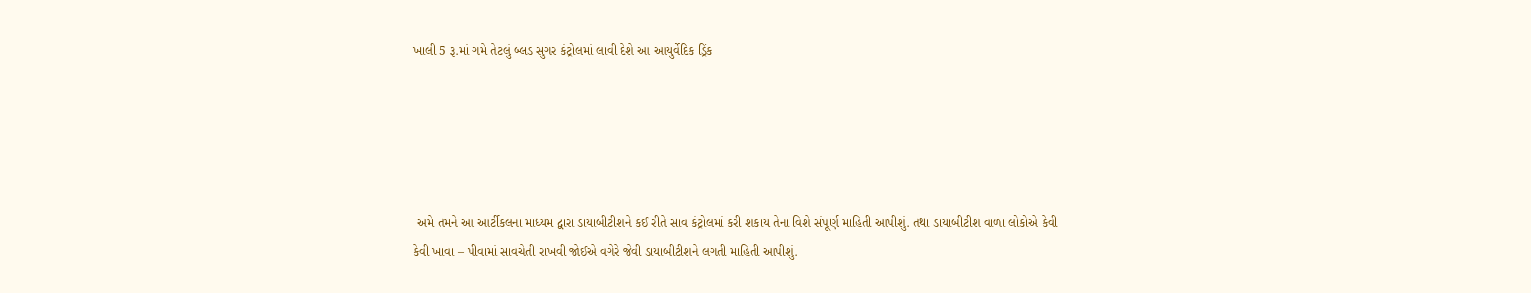ખાલી 5 રૂ.માં ગમે તેટલું બ્લડ સુગર કંટ્રોલમાં લાવી દેશે આ આયુર્વેદિક ડ્રિંક





 અમે તમને આ આર્ટીકલના માધ્યમ દ્વારા ડાયાબીટીશને કઈ રીતે સાવ કંટ્રોલમાં કરી શકાય તેના વિશે સંપૂર્ણ માહિતી આપીશું. તથા ડાયાબીટીશ વાળા લોકોએ કેવી કેવી ખાવા – પીવામાં સાવચેતી રાખવી જોઈએ વગેરે જેવી ડાયાબીટીશને લગતી માહિતી આપીશું.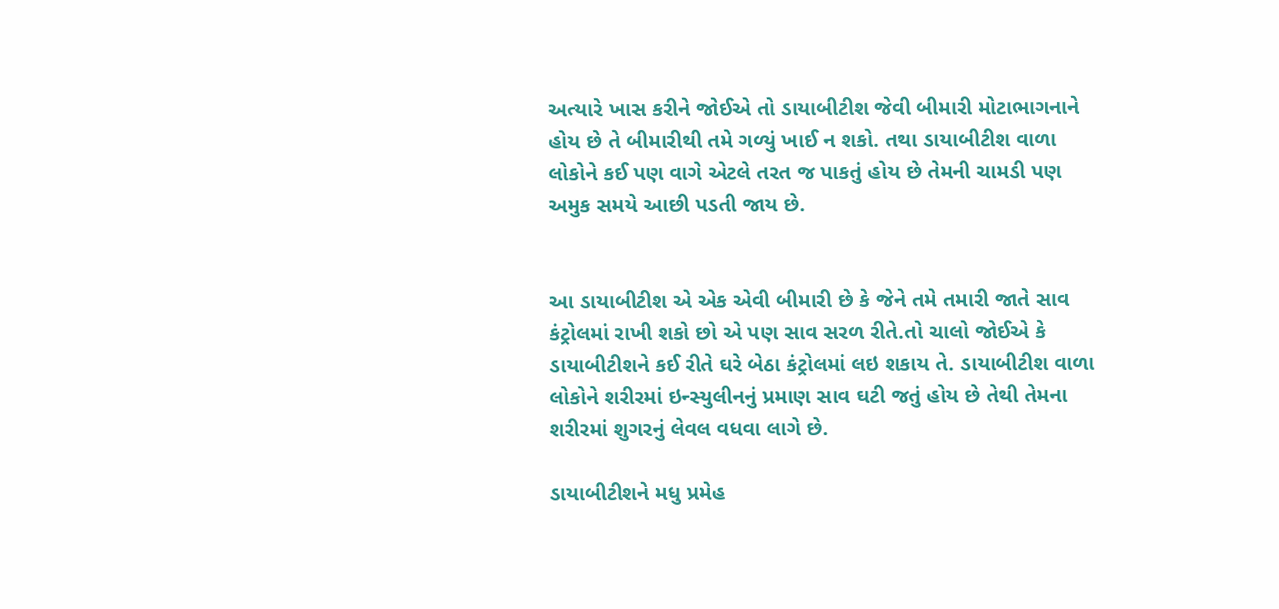અત્યારે ખાસ કરીને જોઈએ તો ડાયાબીટીશ જેવી બીમારી મોટાભાગનાને હોય છે તે બીમારીથી તમે ગળ્યું ખાઈ ન શકો. તથા ડાયાબીટીશ વાળા લોકોને કઈ પણ વાગે એટલે તરત જ પાકતું હોય છે તેમની ચામડી પણ અમુક સમયે આછી પડતી જાય છે.


આ ડાયાબીટીશ એ એક એવી બીમારી છે કે જેને તમે તમારી જાતે સાવ કંટ્રોલમાં રાખી શકો છો એ પણ સાવ સરળ રીતે.તો ચાલો જોઈએ કે ડાયાબીટીશને કઈ રીતે ઘરે બેઠા કંટ્રોલમાં લઇ શકાય તે. ડાયાબીટીશ વાળા લોકોને શરીરમાં ઇન્સ્યુલીનનું પ્રમાણ સાવ ઘટી જતું હોય છે તેથી તેમના શરીરમાં શુગરનું લેવલ વધવા લાગે છે.

ડાયાબીટીશને મધુ પ્રમેહ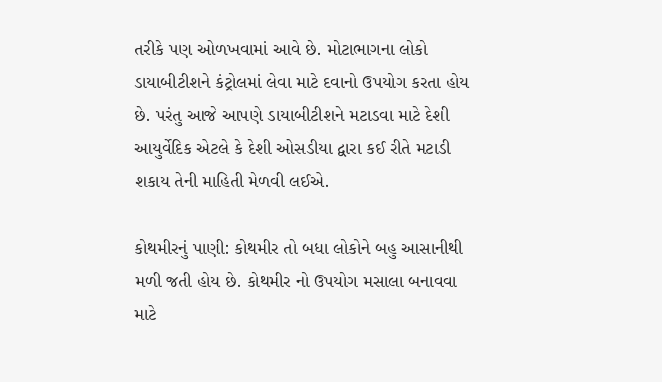તરીકે પણ ઓળખવામાં આવે છે. મોટાભાગના લોકો ડાયાબીટીશને કંટ્રોલમાં લેવા માટે દવાનો ઉપયોગ કરતા હોય છે. પરંતુ આજે આપણે ડાયાબીટીશને મટાડવા માટે દેશી આયુર્વેદિક એટલે કે દેશી ઓસડીયા દ્વારા કઈ રીતે મટાડી શકાય તેની માહિતી મેળવી લઈએ.

કોથમીરનું પાણી: કોથમીર તો બધા લોકોને બહુ આસાનીથી મળી જતી હોય છે. કોથમીર નો ઉપયોગ મસાલા બનાવવા માટે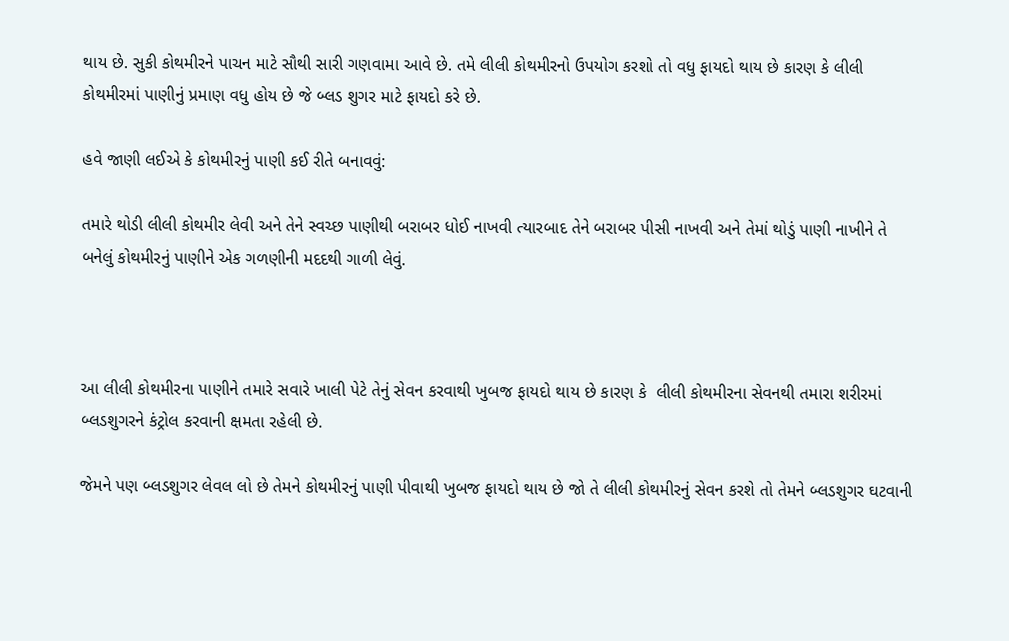થાય છે. સુકી કોથમીરને પાચન માટે સૌથી સારી ગણવામા આવે છે. તમે લીલી કોથમીરનો ઉપયોગ કરશો તો વધુ ફાયદો થાય છે કારણ કે લીલી કોથમીરમાં પાણીનું પ્રમાણ વધુ હોય છે જે બ્લડ શુગર માટે ફાયદો કરે છે.

હવે જાણી લઈએ કે કોથમીરનું પાણી કઈ રીતે બનાવવું:

તમારે થોડી લીલી કોથમીર લેવી અને તેને સ્વચ્છ પાણીથી બરાબર ધોઈ નાખવી ત્યારબાદ તેને બરાબર પીસી નાખવી અને તેમાં થોડું પાણી નાખીને તે બનેલું કોથમીરનું પાણીને એક ગળણીની મદદથી ગાળી લેવું.



આ લીલી કોથમીરના પાણીને તમારે સવારે ખાલી પેટે તેનું સેવન કરવાથી ખુબજ ફાયદો થાય છે કારણ કે  લીલી કોથમીરના સેવનથી તમારા શરીરમાં બ્લડશુગરને કંટ્રોલ કરવાની ક્ષમતા રહેલી છે.

જેમને પણ બ્લડશુગર લેવલ લો છે તેમને કોથમીરનું પાણી પીવાથી ખુબજ ફાયદો થાય છે જો તે લીલી કોથમીરનું સેવન કરશે તો તેમને બ્લડશુગર ઘટવાની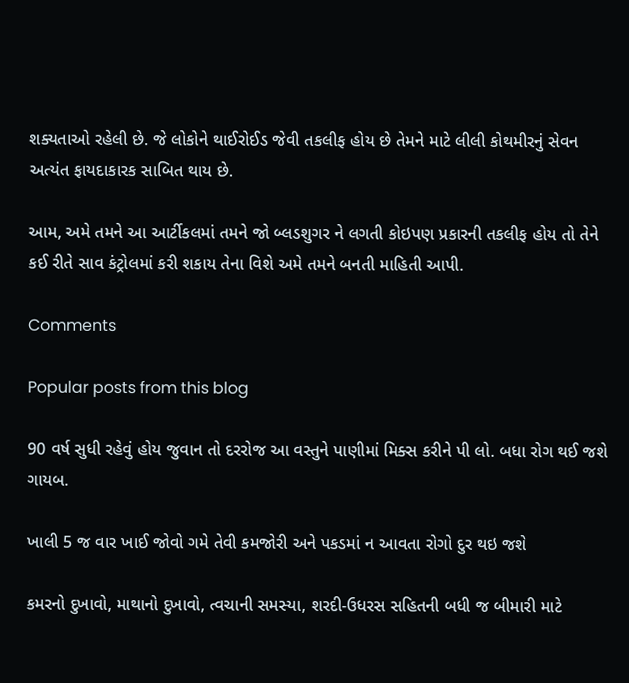શક્યતાઓ રહેલી છે. જે લોકોને થાઈરોઈડ જેવી તકલીફ હોય છે તેમને માટે લીલી કોથમીરનું સેવન અત્યંત ફાયદાકારક સાબિત થાય છે.

આમ, અમે તમને આ આર્ટીકલમાં તમને જો બ્લડશુગર ને લગતી કોઇપણ પ્રકારની તકલીફ હોય તો તેને કઈ રીતે સાવ કંટ્રોલમાં કરી શકાય તેના વિશે અમે તમને બનતી માહિતી આપી.

Comments

Popular posts from this blog

90 વર્ષ સુધી રહેવું હોય જુવાન તો દરરોજ આ વસ્તુને પાણીમાં મિક્સ કરીને પી લો. બધા રોગ થઈ જશે ગાયબ.

ખાલી 5 જ વાર ખાઈ જોવો ગમે તેવી કમજોરી અને પકડમાં ન આવતા રોગો દુર થઇ જશે

કમરનો દુખાવો, માથાનો દુખાવો, ત્વચાની સમસ્યા, શરદી-ઉધરસ સહિતની બધી જ બીમારી માટે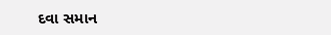દવા સમાન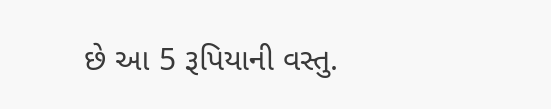છે આ 5 રૂપિયાની વસ્તુ.